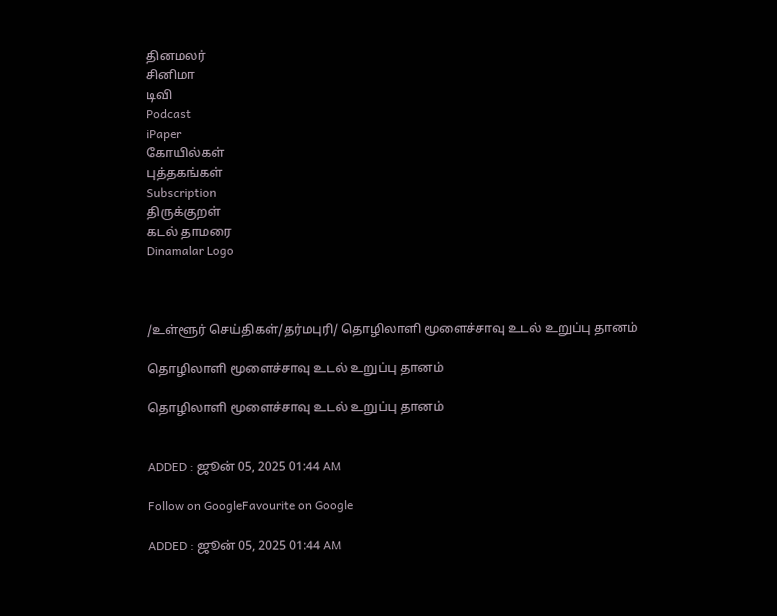தினமலர்
சினிமா
டிவி
Podcast
iPaper
கோயில்கள்
புத்தகங்கள்
Subscription
திருக்குறள்
கடல் தாமரை
Dinamalar Logo



/உள்ளூர் செய்திகள்/தர்மபுரி/ தொழிலாளி மூளைச்சாவு உடல் உறுப்பு தானம்

தொழிலாளி மூளைச்சாவு உடல் உறுப்பு தானம்

தொழிலாளி மூளைச்சாவு உடல் உறுப்பு தானம்


ADDED : ஜூன் 05, 2025 01:44 AM

Follow on GoogleFavourite on Google

ADDED : ஜூன் 05, 2025 01:44 AM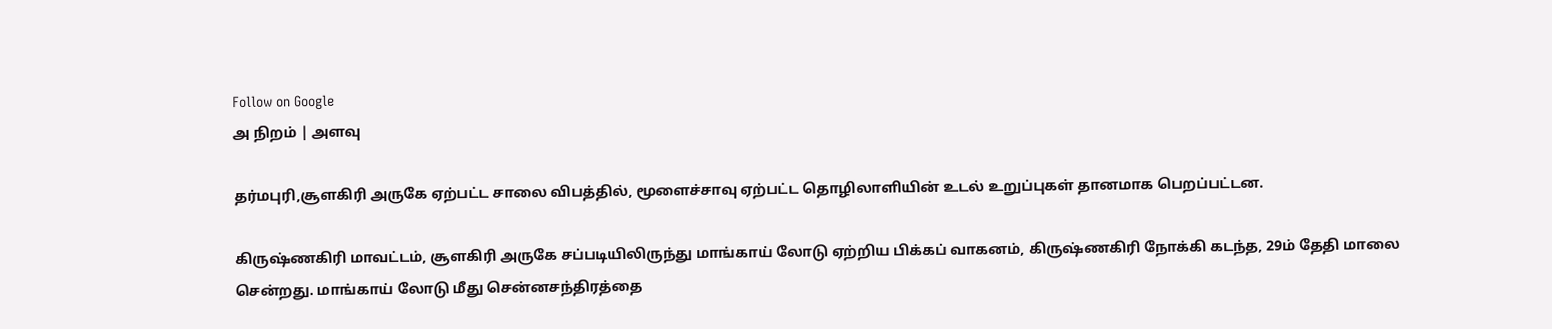Follow on Google
அ நிறம் | அளவு

தர்மபுரி,சூளகிரி அருகே ஏற்பட்ட சாலை விபத்தில், மூளைச்சாவு ஏற்பட்ட தொழிலாளியின் உடல் உறுப்புகள் தானமாக பெறப்பட்டன.

கிருஷ்ணகிரி மாவட்டம், சூளகிரி அருகே சப்படியிலிருந்து மாங்காய் லோடு ஏற்றிய பிக்கப் வாகனம், கிருஷ்ணகிரி நோக்கி கடந்த, 29ம் தேதி மாலை சென்றது. மாங்காய் லோடு மீது சென்னசந்திரத்தை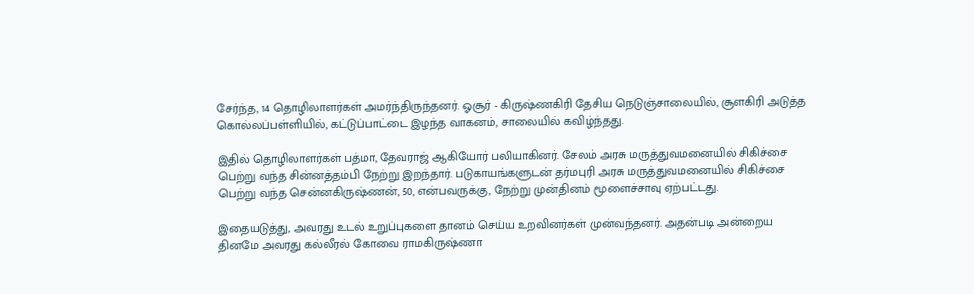சேர்ந்த, 14 தொழிலாளர்கள் அமர்ந்திருந்தனர். ஓசூர் - கிருஷ்ணகிரி தேசிய நெடுஞ்சாலையில், சூளகிரி அடுத்த கொல்லப்பள்ளியில், கட்டுப்பாட்டை இழந்த வாகனம், சாலையில் கவிழ்ந்தது.

இதில் தொழிலாளர்கள் பத்மா, தேவராஜ் ஆகியோர் பலியாகினர். சேலம் அரசு மருத்துவமனையில் சிகிச்சை பெற்று வந்த சின்னத்தம்பி நேற்று இறந்தார். படுகாயங்களுடன் தர்மபுரி அரசு மருத்துவமனையில் சிகிச்சை பெற்று வந்த சென்னகிருஷ்ணன், 50, என்பவருக்கு, நேற்று முன்தினம் மூளைச்சாவு ஏற்பட்டது.

இதையடுத்து, அவரது உடல் உறுப்புகளை தானம் செய்ய உறவினர்கள் முன்வந்தனர். அதன்படி அன்றைய தினமே அவரது கல்லீரல் கோவை ராமகிருஷ்ணா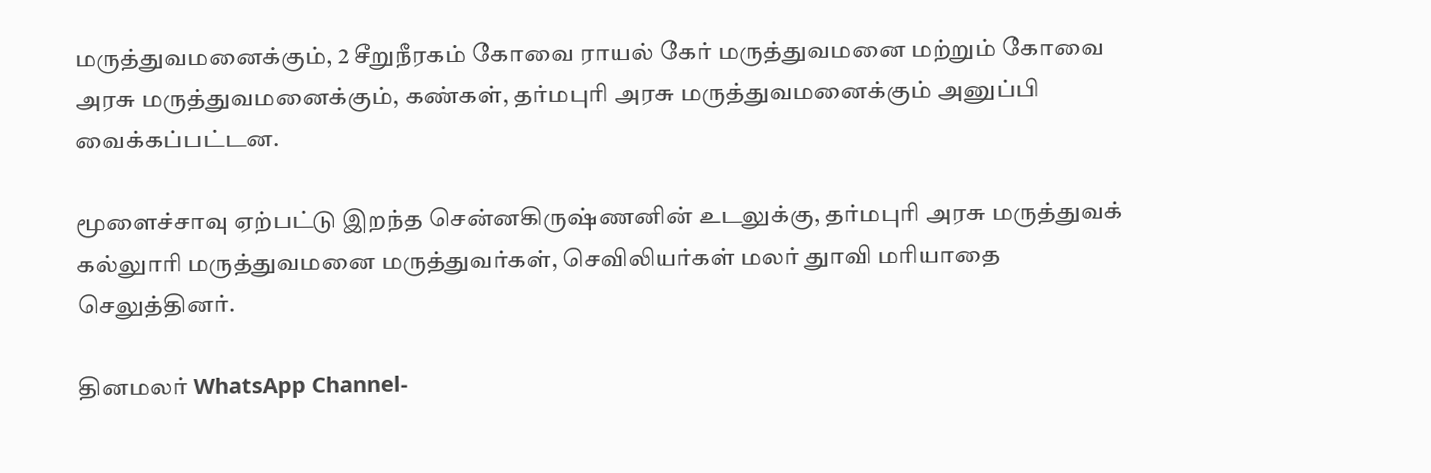மருத்துவமனைக்கும், 2 சீறுநீரகம் கோவை ராயல் கேர் மருத்துவமனை மற்றும் கோவை அரசு மருத்துவமனைக்கும், கண்கள், தர்மபுரி அரசு மருத்துவமனைக்கும் அனுப்பி வைக்கப்பட்டன.

மூளைச்சாவு ஏற்பட்டு இறந்த சென்னகிருஷ்ணனின் உடலுக்கு, தர்மபுரி அரசு மருத்துவக் கல்லுாரி மருத்துவமனை மருத்துவர்கள், செவிலியர்கள் மலர் துாவி மரியாதை செலுத்தினர்.

தினமலர் WhatsApp Channel-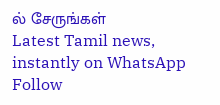ல் சேருங்கள்
Latest Tamil news, instantly on WhatsApp
Follow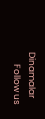Dinamalar
      Follow us